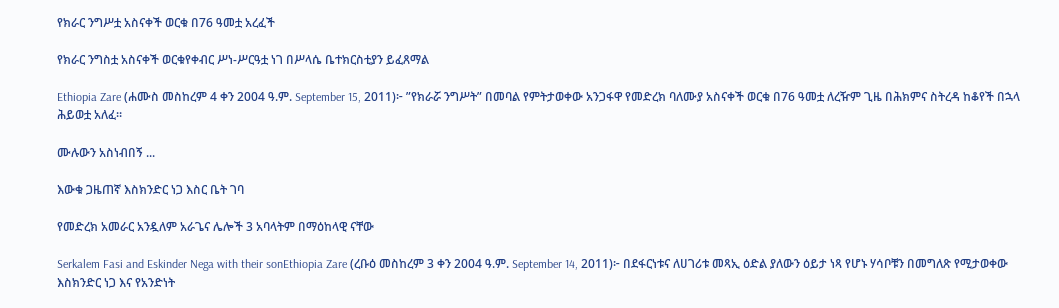የክራር ንግሥቷ አስናቀች ወርቁ በ76 ዓመቷ አረፈች

የክራር ንግስቷ አስናቀች ወርቁየቀብር ሥነ-ሥርዓቷ ነገ በሥላሴ ቤተክርስቲያን ይፈጸማል

Ethiopia Zare (ሐሙስ መስከረም 4 ቀን 2004 ዓ.ም. September 15, 2011)፦ ”የክራሯ ንግሥት” በመባል የምትታወቀው አንጋፋዋ የመድረክ ባለሙያ አስናቀች ወርቁ በ76 ዓመቷ ለረዥም ጊዜ በሕክምና ስትረዳ ከቆየች በኋላ ሕይወቷ አለፈ።

ሙሉውን አስነብበኝ ...

እውቁ ጋዜጠኛ እስክንድር ነጋ እስር ቤት ገባ

የመድረክ አመራር አንዷለም አራጌና ሌሎች 3 አባላትም በማዕከላዊ ናቸው

Serkalem Fasi and Eskinder Nega with their sonEthiopia Zare (ረቡዕ መስከረም 3 ቀን 2004 ዓ.ም. September 14, 2011)፦ በደፋርነቱና ለሀገሪቱ መጻኢ ዕድል ያለውን ዕይታ ነጻ የሆኑ ሃሳቦቹን በመግለጽ የሚታወቀው እስክንድር ነጋ እና የአንድነት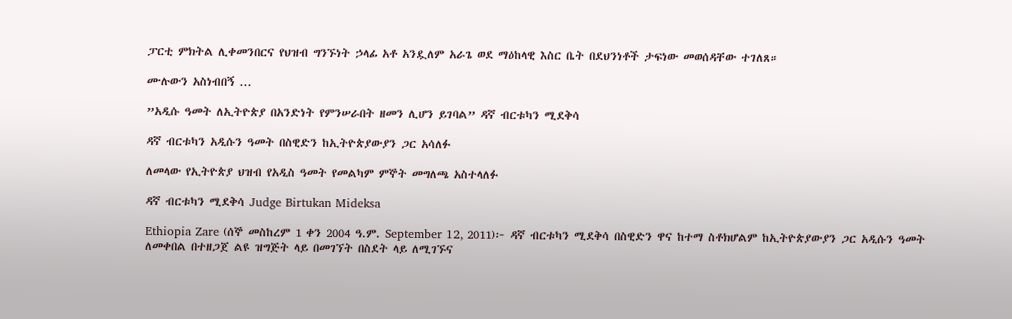ፓርቲ ምክትል ሊቀመንበርና የህዝብ ግንኙነት ኃላፊ አቶ አንዷለም አራጌ ወደ ማዕከላዊ እስር ቤት በደህንነቶች ታፍነው መወሰዳቸው ተገለጸ።

ሙሉውን አስነብበኝ ...

”አዲሱ ዓመት ለኢትዮጵያ በአንድነት የምንሠራበት ዘመን ሊሆን ይገባል” ዳኛ ብርቱካን ሚደቅሳ

ዳኛ ብርቱካን አዲሱን ዓመት በስዊድን ከኢትዮጵያውያን ጋር አሳለፉ

ለመላው የኢትዮጵያ ህዝብ የአዲስ ዓመት የመልካም ምኞት መግለጫ አስተላለፉ

ዳኛ ብርቱካን ሚደቅሳ Judge Birtukan Mideksa

Ethiopia Zare (ሰኞ መስከረም 1 ቀን 2004 ዓ.ም. September 12, 2011)፦ ዳኛ ብርቱካን ሚደቅሳ በስዊድን ዋና ከተማ ስቶክሆልም ከኢትዮጵያውያን ጋር አዲሱን ዓመት ለመቀበል በተዘጋጀ ልዩ ዝግጅት ላይ በመገኘት በስደት ላይ ለሚገኙና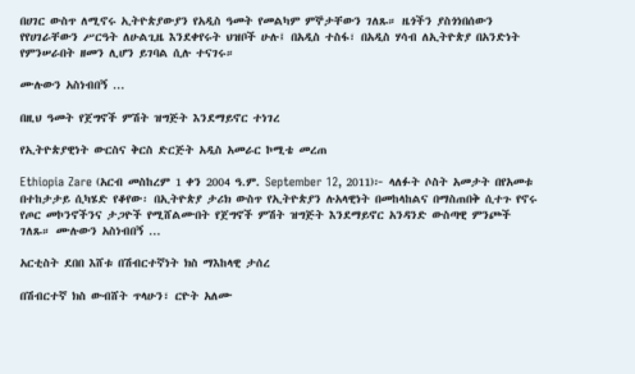በሀገር ውስጥ ለሚኖሩ ኢትዮጵያውያን የአዲስ ዓመት የመልካም ምኞታቸውን ገለጹ። ዜጎችን ያስጎነበሰውን የየሀገራቸውን ሥርዓት ለሁልጊዜ እንደቀየሩት ህዝቦች ሁሉ፤ በአዲስ ተስፋ፣ በአዲስ ሃሳብ ለኢትዮጵያ በአንድነት የምንሠራበት ዘመን ሊሆን ይገባል ሲሉ ተናገሩ።

ሙሉውን አስነብበኝ ...

በዚህ ዓመት የጀግኖች ምሽት ዝግጅት እንደማይኖር ተነገረ

የኢትዮጵያዊነት ውርስና ቅርስ ድርጅት አዲስ አመራር ኮሚቴ መረጠ

Ethiopia Zare (አርብ መስከረም 1 ቀን 2004 ዓ.ም. September 12, 2011)፦ ላለፉት ሶስት አመታት በየአመቱ በተከታታይ ሲካሄድ የቆየው፡ በኢትዮጵያ ታሪክ ውስጥ የኢትዮጵያን ሉአላዊነት በመከላከልና በማስጠበቅ ሲተጉ የኖሩ የጦር መኮንኖችንና ታጋዮች የሚሸልሙበት የጀግኖች ምሽት ዝግጅት እንደማይኖር አንዳንድ ውስጣዊ ምንጮች ገለጹ። ሙሉውን አስነብበኝ ...

አርቲስት ደበበ እሸቱ በሽብርተኛነት ክስ ማእከላዊ ታሰረ

በሽብርተኛ ክስ ውብሸት ጥላሁን፣ ርዮት አለሙ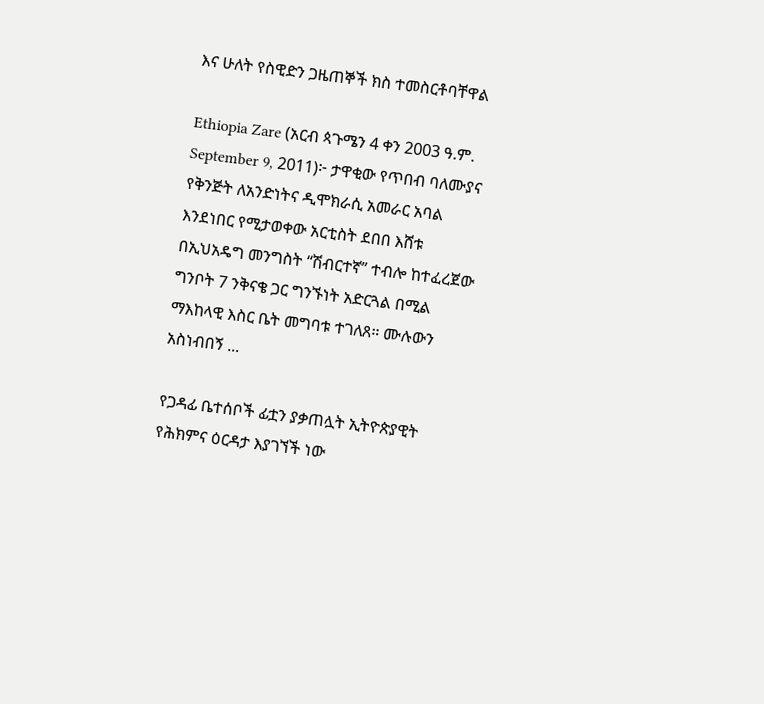እና ሁለት የስዊድን ጋዜጠኞች ክስ ተመስርቶባቸዋል

Ethiopia Zare (አርብ ጳጉሜን 4 ቀን 2003 ዓ.ም. September 9, 2011)፦ ታዋቂው የጥበብ ባለሙያና የቅንጅት ለአንድነትና ዲሞክራሲ አመራር አባል እንደነበር የሚታወቀው አርቲስት ደበበ እሸቱ በኢህአዴግ መንግስት “ሽብርተኛ” ተብሎ ከተፈረጀው ግንቦት 7 ንቅናቄ ጋር ግንኙነት አድርጓል በሚል ማእከላዊ እስር ቤት መግባቱ ተገለጸ። ሙሉውን አስነብበኝ ...

የጋዳፊ ቤተሰቦች ፊቷን ያቃጠሏት ኢትዮጵያዊት የሕክምና ዕርዳታ እያገኘች ነው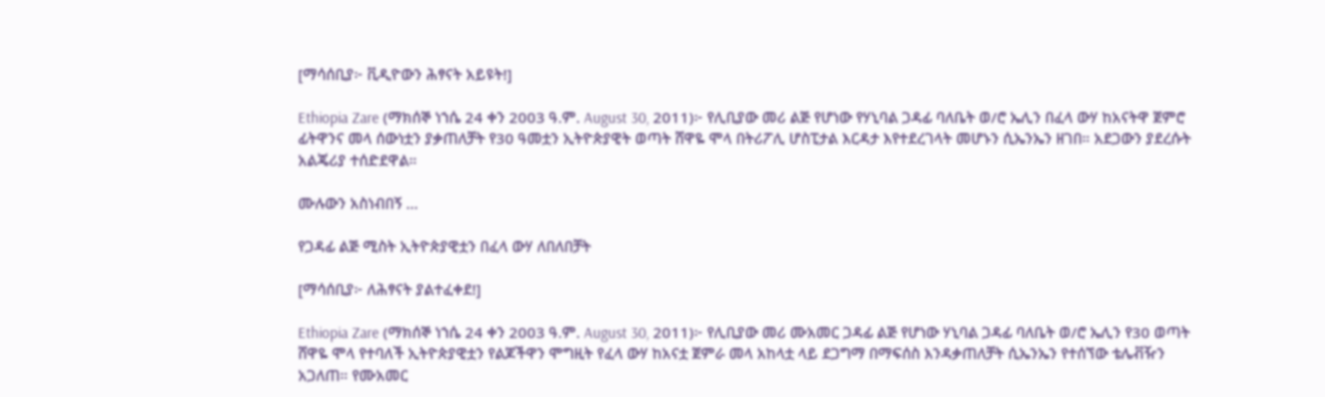[ማሳሰቢያ፦ ቪዲዮውን ሕፃናት አይዩት!]

Ethiopia Zare (ማክሰኞ ነኀሴ 24 ቀን 2003 ዓ.ም. August 30, 2011)፦ የሊቢያው መሪ ልጅ የሆነው የሃኒባል ጋዳፊ ባለቤት ወ/ሮ ኤሊን በፈላ ውሃ ከአናትዋ ጀምሮ ፊትዋንና መላ ሰውነቷን ያቃጠለቻት የ30 ዓመቷን ኢትዮጵያዊት ወጣት ሸዋዬ ሞላ በትሪፖሊ ሆስፒታል እርዳታ እየተደረገላት መሆኑን ሲኤንኤን ዘገበ። አደጋውን ያደረሱት አልጄሪያ ተሰድደዋል።

ሙሉውን አስነብበኝ ...

የጋዳፊ ልጅ ሚስት ኢትዮጵያዊቷን በፈላ ውሃ ለበለበቻት

[ማሳሰቢያ፦ ለሕፃናት ያልተፈቀደ!]

Ethiopia Zare (ማክሰኞ ነኀሴ 24 ቀን 2003 ዓ.ም. August 30, 2011)፦ የሊቢያው መሪ ሙአመር ጋዳፊ ልጅ የሆነው ሃኒባል ጋዳፊ ባለቤት ወ/ሮ ኤሊን የ30 ወጣት ሸዋዬ ሞላ የተባለች ኢትዮጵያዊቷን የልጆችዋን ሞግዚት የፈላ ውሃ ከአናቷ ጀምራ መላ አከላቷ ላይ ደጋግማ በማፍሰስ እንዳቃጠለቻት ሲኤንኤን የተሰኘው ቴሌቭዥን አጋለጠ። የሙአመር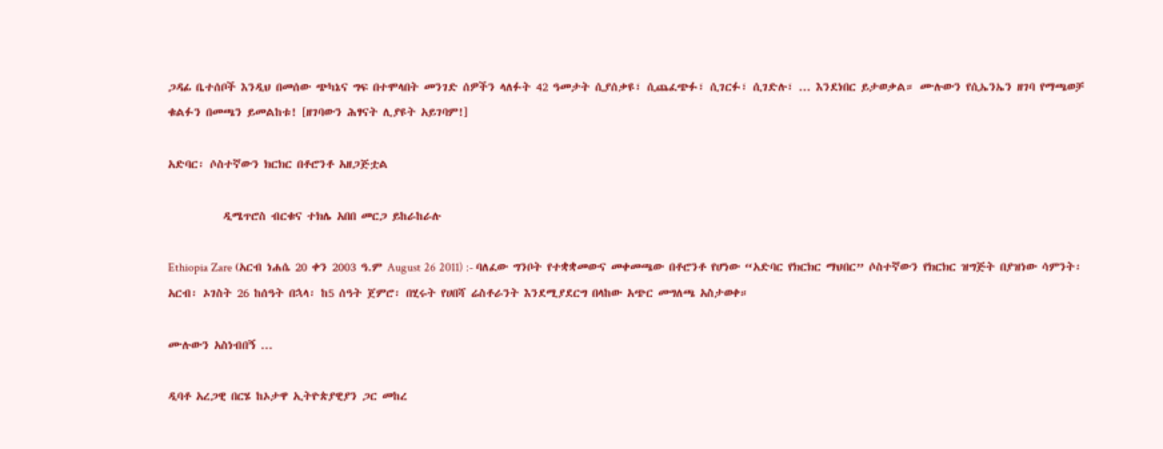ጋዳፊ ቤተሰቦች እንዲህ በመሰው ጭካኔና ግፍ በተሞላበት መንገድ ሰዎችን ላለፉት 42 ዓመታት ሲያሰቃዩ፣ ሲጨፈጭፉ፣ ሲገርፉ፣ ሲገድሉ፣ ... እንደነበር ይታወቃል። ሙሉውን የሲኤንኤን ዘገባ የማጫወቻ ቁልፉን በመጫን ይመልከቱ! [ዘገባውን ሕፃናት ሊያዩት አይገባም!]

አድባር፡ ሶስተኛውን ክርክር በቶሮንቶ አዘጋጅቷል

           ዲሜጥሮስ ብርቁና ተክሌ አበበ መርጋ ይከራከራሉ

Ethiopia Zare (አርብ ነሐሴ 20 ቀን 2003 ዓ.ም August 26 2011) :- ባለፈው ግንቦት የተቋቋመውና መቀመጫው በቶሮንቶ የሆነው “አድባር የክርክር ማህበር” ሶስተኛውን የክርክር ዝግጅት በያዝነው ሳምንት፡ አርብ፡ ኦገስት 26 ከሰዓት በኋላ፡ ከ5 ሰዓት ጀምሮ፡ በሂሩት የሀበሻ ሬስቶራንት እንደሚያደርግ በላከው አጭር መግለጫ አስታወቀ።

ሙሉውን አስነብበኝ ...

ዲባቶ አረጋዊ በርሄ ከኦታዋ ኢትዮጵያዊያን ጋር መከረ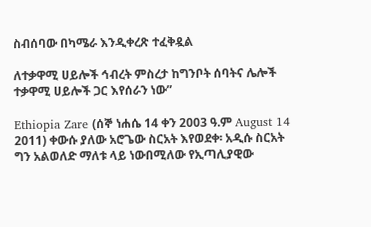ስብሰባው በካሜራ እንዲቀረጽ ተፈቅዷል

ለተቃዋሚ ሀይሎች ኅብረት ምስረታ ከግንቦት ሰባትና ሌሎች ተቃዋሚ ሀይሎች ጋር እየሰራን ነው”

Ethiopia Zare (ሰኞ ነሐሴ 14 ቀን 2003 ዓ.ም August 14 2011) ቀውሱ ያለው አሮጌው ስርአት እየወደቀ፡ አዲሱ ስርአት ግን አልወለድ ማለቱ ላይ ነውበሚለው የኢጣሊያዊው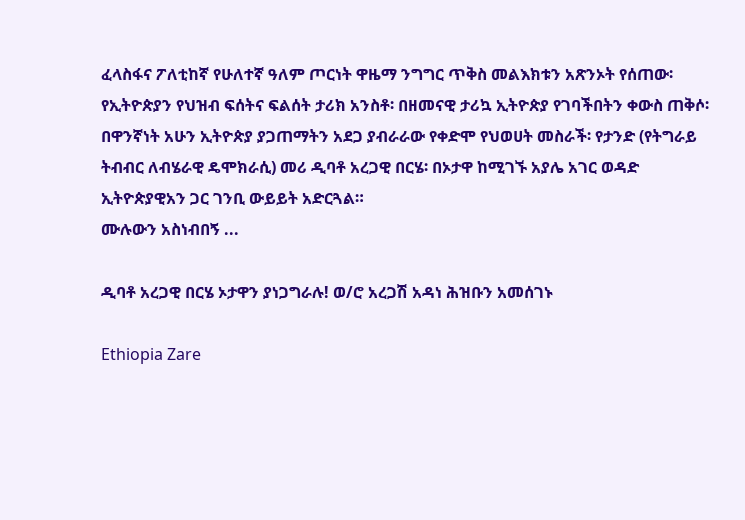ፈላስፋና ፖለቲከኛ የሁለተኛ ዓለም ጦርነት ዋዜማ ንግግር ጥቅስ መልእክቱን አጽንኦት የሰጠው፡ የኢትዮጵያን የህዝብ ፍሰትና ፍልሰት ታሪክ አንስቶ፡ በዘመናዊ ታሪኳ ኢትዮጵያ የገባችበትን ቀውስ ጠቅሶ፡ በዋንኛነት አሁን ኢትዮጵያ ያጋጠማትን አደጋ ያብራራው የቀድሞ የህወሀት መስራች፡ የታንድ (የትግራይ ትብብር ለብሄራዊ ዴሞክራሲ) መሪ ዲባቶ አረጋዊ በርሄ፡ በኦታዋ ከሚገኙ አያሌ አገር ወዳድ ኢትዮጵያዊአን ጋር ገንቢ ውይይት አድርጓል።
ሙሉውን አስነብበኝ ...

ዲባቶ አረጋዊ በርሄ ኦታዋን ያነጋግራሉ! ወ/ሮ አረጋሽ አዳነ ሕዝቡን አመሰገኑ

Ethiopia Zare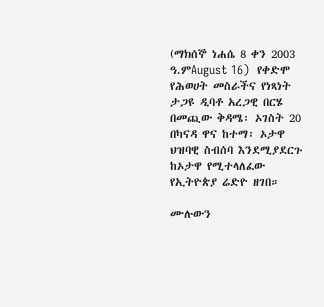(ማክሰኞ ነሐሴ 8 ቀን 2003 ዓ.ምAugust 16)  የቀድሞ የሕወሀት መስራችና የነጻነት ታጋዩ ዲባቶ አረጋዊ በርሄ በመጪው ቅዳሜ፡ ኦገስት 20 በካናዳ ዋና ከተማ፡ ኦታዋ ህዝባዊ ስብሰባ እንደሚያደርጉ ከኦታዋ የሚተላለፈው የኢትዮጵያ ሬድዮ ዘገበ።

ሙሉውን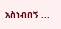አስነብበኝ ...